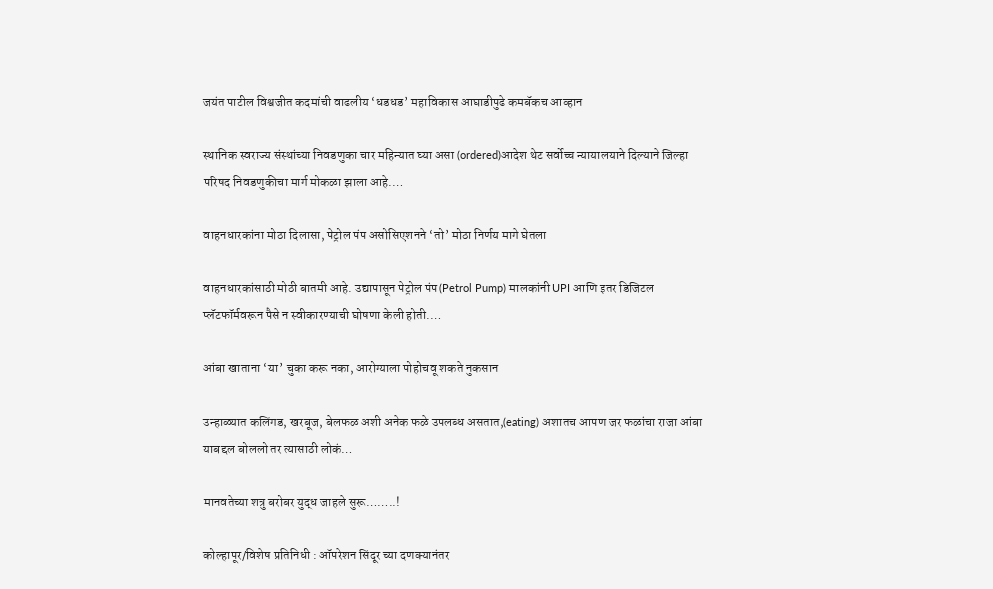जयंत पाटील विश्वजीत कदमांची वाढलीय ‘धडधड’ महाविकास आघाडीपुढे कमबॅकच आव्हान

स्थानिक स्वराज्य संस्थांच्या निवडणुका चार महिन्यात घ्या असा (ordered)आदेश थेट सर्वोच्च न्यायालयाने दिल्याने जिल्हा परिषद निवडणुकीचा मार्ग मोकळा झाला आहे.…

वाहनधारकांना मोठा दिलासा, पेट्रोल पंप असोसिएशनने ‘तो’ मोठा निर्णय मागे घेतला

वाहनधारकांसाठी मोठी बातमी आहे. उद्यापासून पेट्रोल पंप(Petrol Pump) मालकांनी UPI आणि इतर डिजिटल प्लॅटफॉर्मवरून पैसे न स्वीकारण्याची घोषणा केली होती.…

आंबा खाताना ‘या’ चुका करू नका, आरोग्याला पोहोचवू शकते नुकसान

उन्हाळ्यात कलिंगड, खरबूज, बेलफळ अशी अनेक फळे उपलब्ध असतात,(eating) अशातच आपण जर फळांचा राजा आंबा याबद्दल बोललो तर त्यासाठी लोकं…

मानवतेच्या शत्रु बरोबर युद्ध जाहले सुरू……..!

कोल्हापूर/विशेष प्रतिनिधी : ऑपरेशन सिंदूर च्या दणक्यानंतर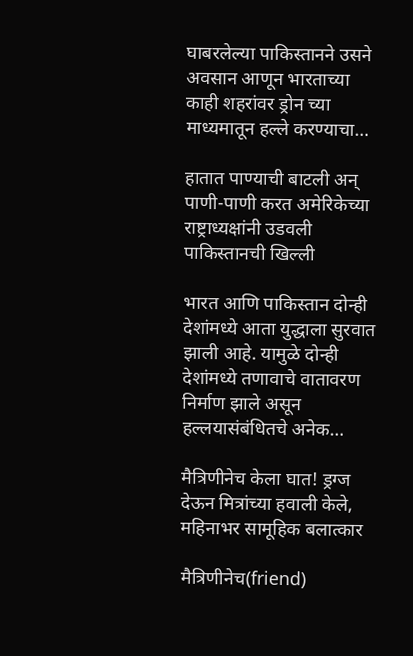घाबरलेल्या पाकिस्तानने उसने अवसान आणून भारताच्या काही शहरांवर ड्रोन च्या माध्यमातून हल्ले करण्याचा…

हातात पाण्याची बाटली अन् पाणी-पाणी करत अमेरिकेच्या राष्ट्राध्यक्षांनी उडवली पाकिस्तानची खिल्ली

भारत आणि पाकिस्तान दोन्ही देशांमध्ये आता युद्धाला सुरवात झाली आहे. यामुळे दोन्ही देशांमध्ये तणावाचे वातावरण निर्माण झाले असून हल्लयासंबंधितचे अनेक…

मैत्रिणीनेच केला घात! ड्रग्ज देऊन मित्रांच्या हवाली केले, महिनाभर सामूहिक बलात्कार

मैत्रिणीनेच(friend)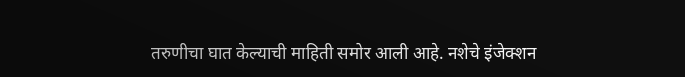तरुणीचा घात केल्याची माहिती समोर आली आहे. नशेचे इंजेक्शन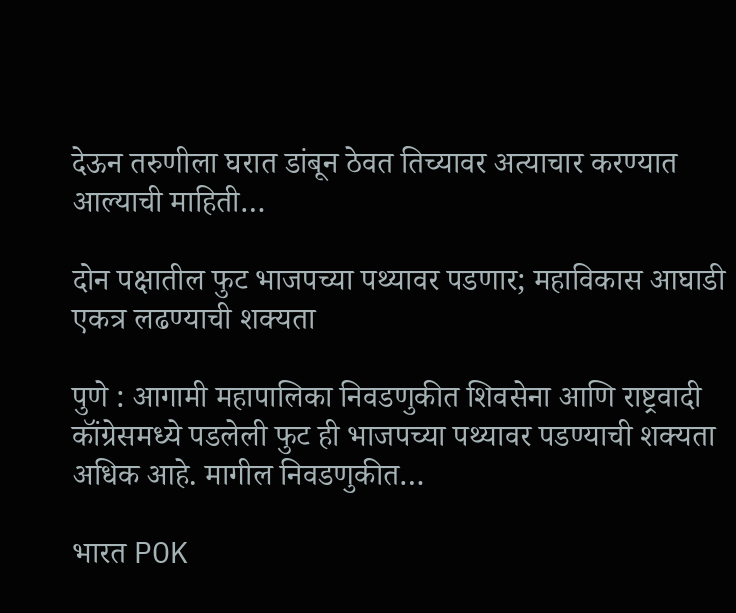देऊन तरुणीला घरात डांबून ठेवत तिच्यावर अत्याचार करण्यात आल्याची माहिती…

दोन पक्षातील फुट भाजपच्या पथ्यावर पडणार; महाविकास आघाडी एकत्र लढण्याची शक्यता

पुणे : आगामी महापालिका निवडणुकीत शिवसेना आणि राष्ट्रवादी कॉंग्रेसमध्ये पडलेली फुट ही भाजपच्या पथ्यावर पडण्याची शक्यता अधिक आहे. मागील निवडणुकीत…

भारत POK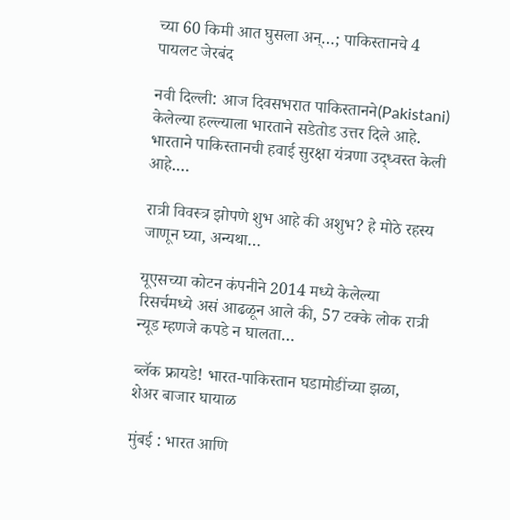च्या 60 किमी आत घुसला अन्…; पाकिस्तानचे 4 पायलट जेरबंद

नवी दिल्ली: आज दिवसभरात पाकिस्तानने(Pakistani) केलेल्या हल्ल्याला भारताने सडेतोड उत्तर दिले आहे. भारताने पाकिस्तानची हवाई सुरक्षा यंत्रणा उद्ध्वस्त केली आहे.…

रात्री विवस्त्र झोपणे शुभ आहे की अशुभ? हे मोठे रहस्य जाणून घ्या, अन्यथा…

यूएसच्या कोटन कंपनीने 2014 मध्ये केलेल्या रिसर्चमध्ये असं आढळून आले की, 57 टक्के लोक रात्री न्यूड म्हणजे कपडे न घालता…

ब्लॅक फ्रायडे! भारत-पाकिस्तान घडामोडींच्या झळा, शेअर बाजार घायाळ

मुंबई : भारत आणि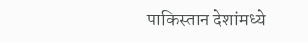पाकिस्तान देशांमध्ये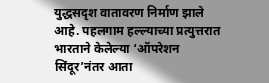युद्धसदृश वातावरण निर्माण झाले आहे. पहलगाम हल्ल्याच्या प्रत्युत्तरात भारताने केलेल्या ‘ऑपरेशन सिंदूर’नंतर आता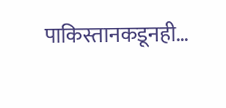पाकिस्तानकडूनही…